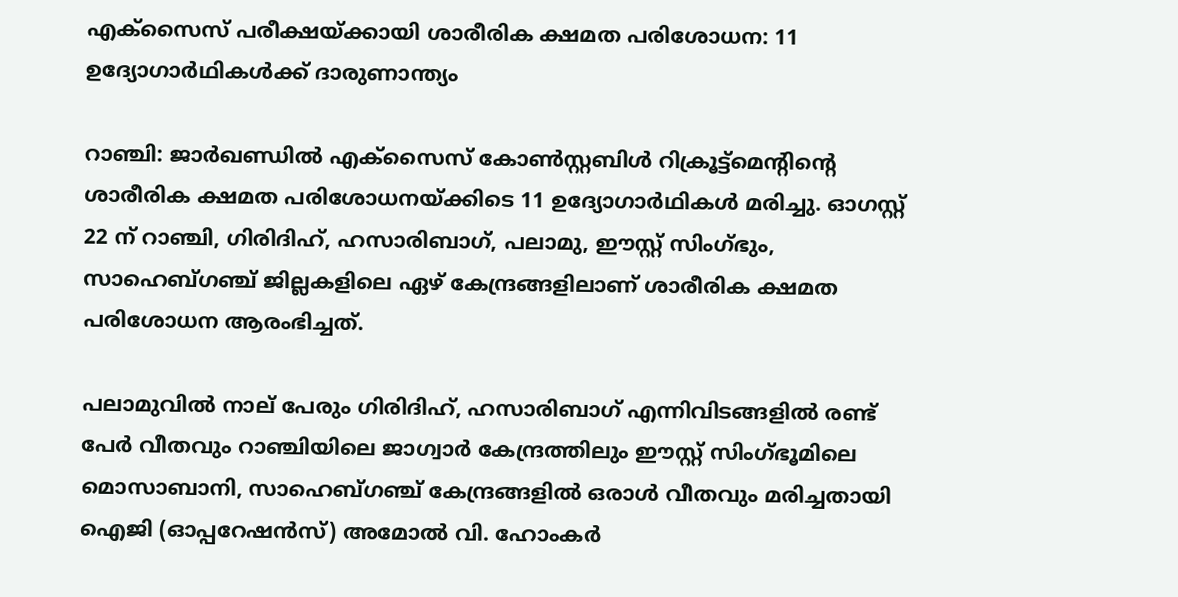എക്‌സൈസ് പരീക്ഷയ്ക്കായി ശാരീരിക ക്ഷമത പരിശോധന: 11 ഉദ്യോഗാര്‍ഥികള്‍ക്ക് ദാരുണാന്ത്യം

റാഞ്ചി: ജാര്‍ഖണ്ഡില്‍ എക്സൈസ് കോണ്‍സ്റ്റബിള്‍ റിക്രൂട്ട്മെന്റിന്റെ ശാരീരിക ക്ഷമത പരിശോധനയ്ക്കിടെ 11 ഉദ്യോഗാര്‍ഥികള്‍ മരിച്ചു. ഓഗസ്റ്റ് 22 ന് റാഞ്ചി, ഗിരിദിഹ്, ഹസാരിബാഗ്, പലാമു, ഈസ്റ്റ് സിംഗ്ഭും, സാഹെബ്ഗഞ്ച് ജില്ലകളിലെ ഏഴ് കേന്ദ്രങ്ങളിലാണ് ശാരീരിക ക്ഷമത പരിശോധന ആരംഭിച്ചത്.

പലാമുവില്‍ നാല് പേരും ഗിരിദിഹ്, ഹസാരിബാഗ് എന്നിവിടങ്ങളില്‍ രണ്ട് പേര്‍ വീതവും റാഞ്ചിയിലെ ജാഗ്വാര്‍ കേന്ദ്രത്തിലും ഈസ്റ്റ് സിംഗ്ഭൂമിലെ മൊസാബാനി, സാഹെബ്ഗഞ്ച് കേന്ദ്രങ്ങളില്‍ ഒരാള്‍ വീതവും മരിച്ചതായി ഐജി (ഓപ്പറേഷന്‍സ്) അമോല്‍ വി. ഹോംകര്‍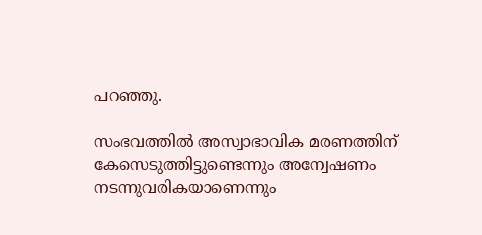പറഞ്ഞു.

സംഭവത്തില്‍ അസ്വാഭാവിക മരണത്തിന് കേസെടുത്തിട്ടുണ്ടെന്നും അന്വേഷണം നടന്നുവരികയാണെന്നും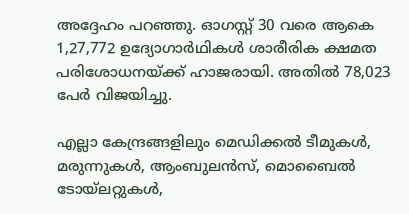അദ്ദേഹം പറഞ്ഞു. ഓഗസ്റ്റ് 30 വരെ ആകെ 1,27,772 ഉദ്യോഗാര്‍ഥികള്‍ ശാരീരിക ക്ഷമത പരിശോധനയ്ക്ക് ഹാജരായി. അതില്‍ 78,023 പേര്‍ വിജയിച്ചു.

എല്ലാ കേന്ദ്രങ്ങളിലും മെഡിക്കല്‍ ടീമുകള്‍, മരുന്നുകള്‍, ആംബുലന്‍സ്, മൊബൈല്‍ ടോയ്ലറ്റുകള്‍,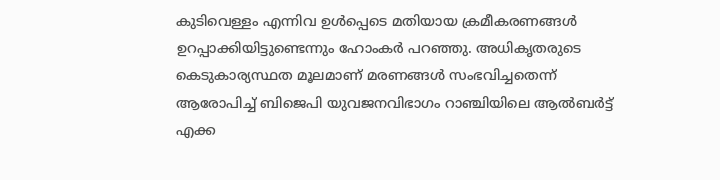കുടിവെള്ളം എന്നിവ ഉള്‍പ്പെടെ മതിയായ ക്രമീകരണങ്ങള്‍ ഉറപ്പാക്കിയിട്ടുണ്ടെന്നും ഹോംകര്‍ പറഞ്ഞു. അധികൃതരുടെ കെടുകാര്യസ്ഥത മൂലമാണ് മരണങ്ങള്‍ സംഭവിച്ചതെന്ന് ആരോപിച്ച് ബിജെപി യുവജനവിഭാഗം റാഞ്ചിയിലെ ആല്‍ബര്‍ട്ട് എക്ക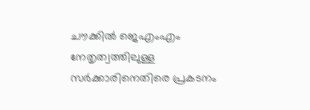ചൗക്കില്‍ ജെഎംഎം നേതൃത്വത്തിലുള്ള സര്‍ക്കാരിനെതിരെ പ്രകടനം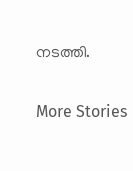നടത്തി.

More Stories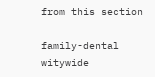from this section

family-dental
witywide